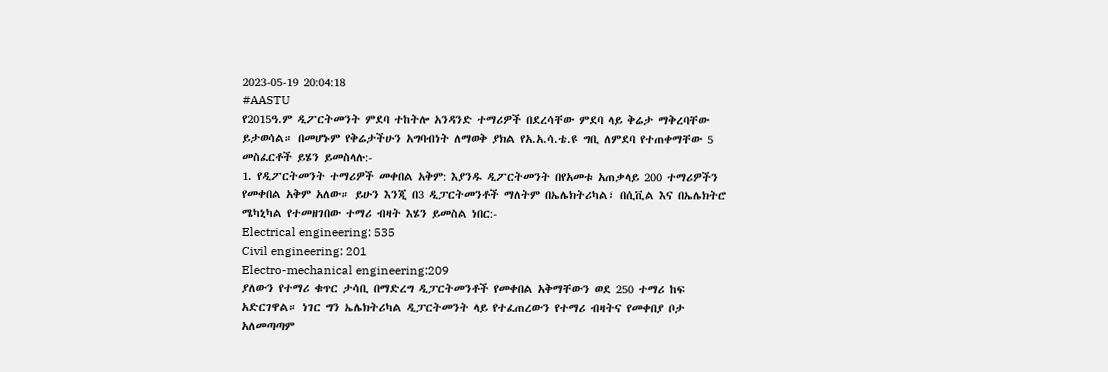2023-05-19 20:04:18
#AASTU
የ2015ዓ.ም ዲፖርትመንት ምደባ ተከትሎ አንዳንድ ተማሪዎች በደረሳቸው ምደባ ላይ ቅሬታ ማቅረባቸው ይታወሳል። በመሆኑም የቅሬታችሁን አግባብነት ለማወቅ ያክል የአ.አ.ሳ.ቴ.ዩ ግቢ ለምደባ የተጠቀማቸው 5 መስፈርቶች ይሄን ይመስላሉ:-
1. የዲፖርትመንት ተማሪዎች መቀበል አቅም: እያንዱ ዲፖርትመንት በየአመቱ አጠቃላይ 200 ተማሪዎችን የመቀበል አቅም አለው። ይሁን እንጂ በ3 ዲፓርትመንቶች ማለትም በኤሌክትሪካል፣ በሲቪል እና በኤሌክትሮ ሜካኒካል የተመዘገበው ተማሪ ብዛት እሄን ይመስል ነበር:-
Electrical engineering: 535
Civil engineering: 201
Electro-mechanical engineering:209
ያለውን የተማሪ ቁጥር ታሳቢ በማድረግ ዲፓርትመንቶች የመቀበል አቅማቸውን ወደ 250 ተማሪ ከፍ አድርገዋል። ነገር ግን ኤሌክትሪካል ዲፓርትመንት ላይ የተፈጠረውን የተማሪ ብዛትና የመቀበያ ቦታ አለመጣጣም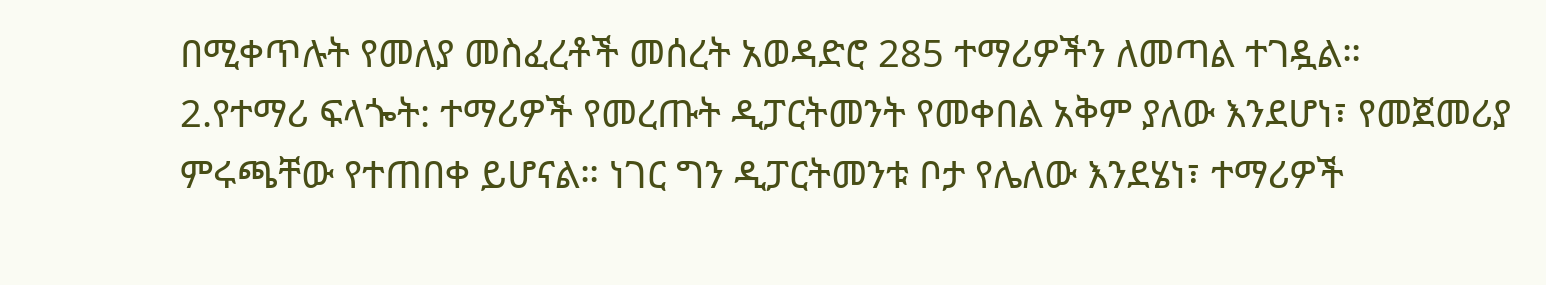በሚቀጥሉት የመለያ መስፈረቶች መሰረት አወዳድሮ 285 ተማሪዎችን ለመጣል ተገዷል።
2.የተማሪ ፍላጐት: ተማሪዎች የመረጡት ዲፓርትመንት የመቀበል አቅም ያለው እንደሆነ፣ የመጀመሪያ ምሩጫቸው የተጠበቀ ይሆናል። ነገር ግን ዲፓርትመንቱ ቦታ የሌለው እንደሄነ፣ ተማሪዎች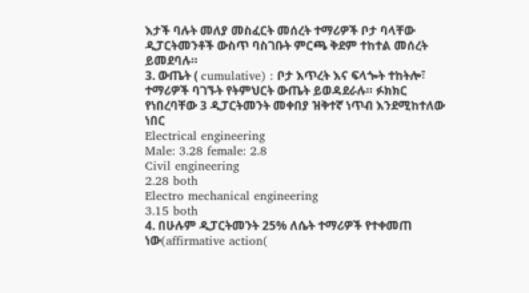እታች ባሉት መለያ መስፈርት መሰረት ተማሪዎች ቦታ ባላቸው ዲፓርትመንቶች ውስጥ ባስገቡት ምርጫ ቅደም ተከተል መሰረት ይመደባሉ።
3. ውጤት ( cumulative) : ቦታ እጥረት እና ፍላጐት ተከትሎ፣ ተማሪዎች ባገኙት የትምህርት ውጤት ይወዳደራሉ። ፉክክር የነበረባቸው 3 ዲፓርትመንት መቀበያ ዝቅተኛ ነጥብ እንደሚከተለው ነበር
Electrical engineering
Male: 3.28 female: 2.8
Civil engineering
2.28 both
Electro mechanical engineering
3.15 both
4. በሁሉም ዲፓርትመንት 25% ለሴት ተማሪዎች የተቀመጠ ነው(affirmative action(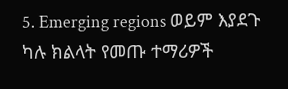5. Emerging regions ወይም እያደጉ ካሉ ክልላት የመጡ ተማሪዎች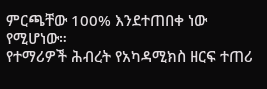ምርጫቸው 100% እንደተጠበቀ ነው የሚሆነው።
የተማሪዎች ሕብረት የአካዳሚክስ ዘርፍ ተጠሪ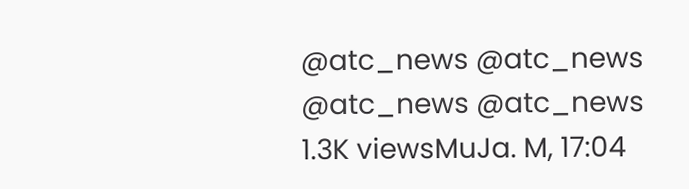@atc_news @atc_news
@atc_news @atc_news
1.3K viewsMuJa. M, 17:04